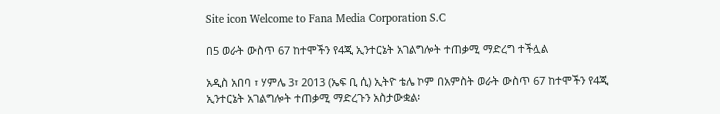Site icon Welcome to Fana Media Corporation S.C

በ5 ወራት ውስጥ 67 ከተሞችን የ4ጂ ኢንተርኔት አገልግሎት ተጠቃሚ ማድረግ ተችሏል

አዲስ አበባ ፣ ሃምሌ 3፣ 2013 (ኤፍ ቢ ሲ) ኢትዮ ቴሌ ኮም በአምስት ወራት ውስጥ 67 ከተሞችን የ4ጂ ኢንተርኔት አገልግሎት ተጠቃሚ ማድረጉን አስታውቋል፡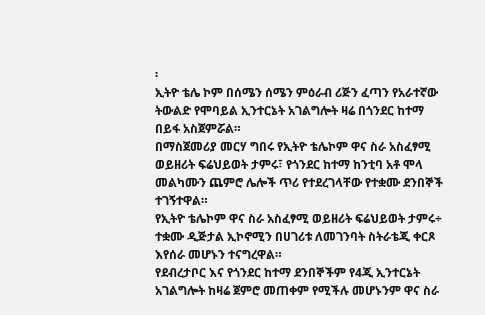፡
ኢትዮ ቴሌ ኮም በሰሜን ሰሜን ምዕራብ ሪጅን ፈጣን የአራተኛው ትውልድ የሞባይል ኢንተርኔት አገልግሎት ዛሬ በጎንደር ከተማ በይፋ አስጀምሯል።
በማስጀመሪያ መርሃ ግበሩ የኢትዮ ቴሌኮም ዋና ስራ አስፈፃሚ ወይዘሪት ፍሬህይወት ታምሩ፣ የጎንደር ከተማ ከንቲባ አቶ ሞላ መልካሙን ጨምሮ ሌሎች ጥሪ የተደረገላቸው የተቋሙ ደንበኞች ተገኝተዋል።
የኢትዮ ቴሌኮም ዋና ስራ አስፈፃሚ ወይዘሪት ፍሬህይወት ታምሩ÷ ተቋሙ ዲጅታል ኢኮኖሚን በሀገሪቱ ለመገንባት ስትራቴጂ ቀርጾ እየሰራ መሆኑን ተናግረዋል።
የደብረታቦር እና የጎንደር ከተማ ደንበኞችም የ4ጂ ኢንተርኔት አገልግሎት ከዛሬ ጀምሮ መጠቀም የሚችሉ መሆኑንም ዋና ስራ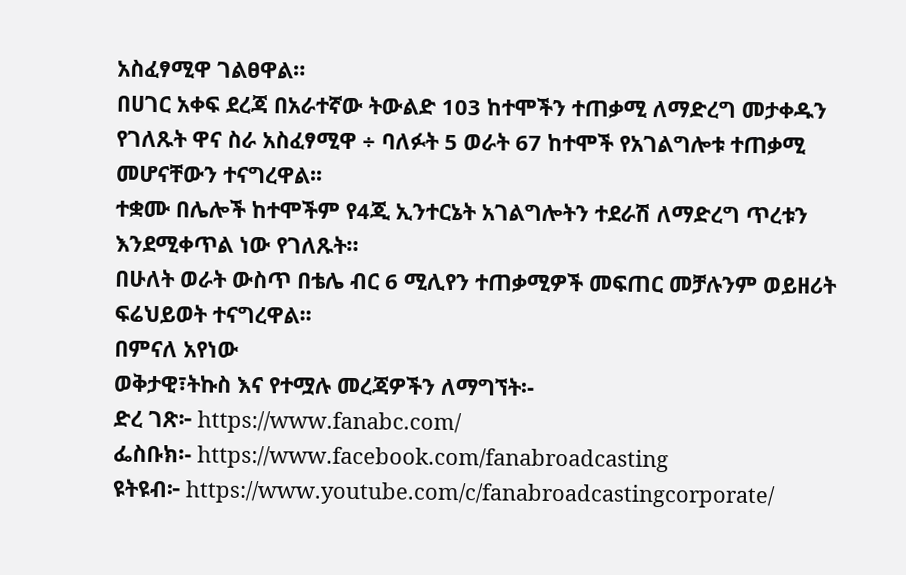አስፈፃሚዋ ገልፀዋል።
በሀገር አቀፍ ደረጃ በአራተኛው ትውልድ 103 ከተሞችን ተጠቃሚ ለማድረግ መታቀዱን የገለጹት ዋና ስራ አስፈፃሚዋ ÷ ባለፉት 5 ወራት 67 ከተሞች የአገልግሎቱ ተጠቃሚ መሆናቸውን ተናግረዋል፡፡
ተቋሙ በሌሎች ከተሞችም የ4ጂ ኢንተርኔት አገልግሎትን ተደራሽ ለማድረግ ጥረቱን እንደሚቀጥል ነው የገለጹት።
በሁለት ወራት ውስጥ በቴሌ ብር 6 ሚሊየን ተጠቃሚዎች መፍጠር መቻሉንም ወይዘሪት ፍሬህይወት ተናግረዋል፡፡
በምናለ አየነው
ወቅታዊ፣ትኩስ እና የተሟሉ መረጃዎችን ለማግኘት፡-
ድረ ገጽ፦ https://www.fanabc.com/
ፌስቡክ፡- https://www.facebook.com/fanabroadcasting
ዩትዩብ፦ https://www.youtube.com/c/fanabroadcastingcorporate/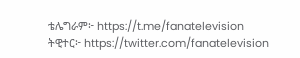ቴሌግራም፦ https://t.me/fanatelevision
ትዊተር፦ https://twitter.com/fanatelevision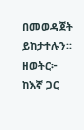በመወዳጀት ይከታተሉን፡፡
ዘወትር፦ ከእኛ ጋር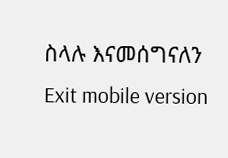ስላሉ እናመሰግናለን
Exit mobile version